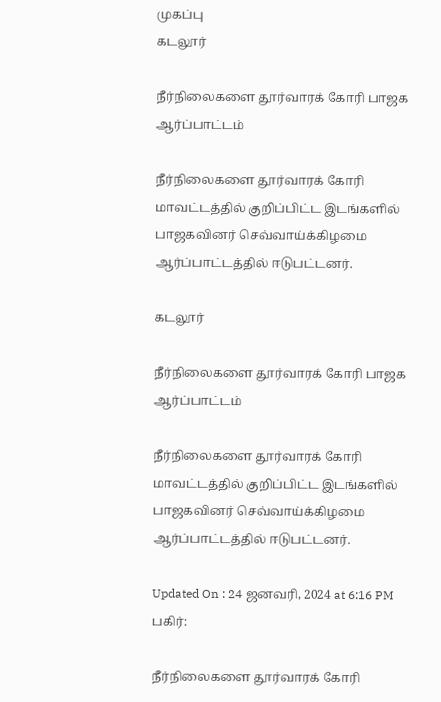முகப்பு
கடலூர்

நீர்நிலைகளை தூர்வாரக் கோரி பாஜக ஆர்ப்பாட்டம்

நீர்நிலைகளை தூர்வாரக் கோரி மாவட்டத்தில் குறிப்பிட்ட இடங்களில் பாஜகவினர் செவ்வாய்க்கிழமை ஆர்ப்பாட்டத்தில் ஈடுபட்டனர்.

கடலூர்

நீர்நிலைகளை தூர்வாரக் கோரி பாஜக ஆர்ப்பாட்டம்

நீர்நிலைகளை தூர்வாரக் கோரி மாவட்டத்தில் குறிப்பிட்ட இடங்களில் பாஜகவினர் செவ்வாய்க்கிழமை ஆர்ப்பாட்டத்தில் ஈடுபட்டனர்.

Updated On : 24 ஜனவரி, 2024 at 6:16 PM
பகிர்:

நீர்நிலைகளை தூர்வாரக் கோரி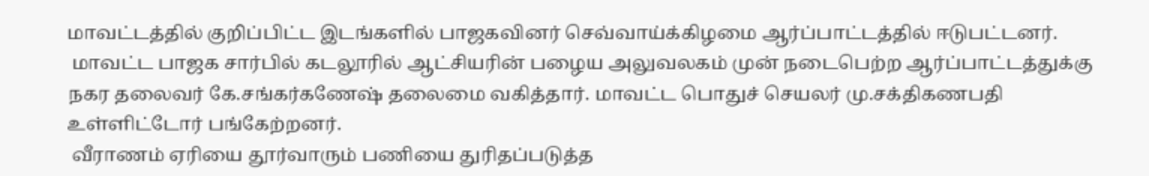மாவட்டத்தில் குறிப்பிட்ட இடங்களில் பாஜகவினர் செவ்வாய்க்கிழமை ஆர்ப்பாட்டத்தில் ஈடுபட்டனர்.
 மாவட்ட பாஜக சார்பில் கடலூரில் ஆட்சியரின் பழைய அலுவலகம் முன் நடைபெற்ற ஆர்ப்பாட்டத்துக்கு நகர தலைவர் கே.சங்கர்கணேஷ் தலைமை வகித்தார். மாவட்ட பொதுச் செயலர் மு.சக்திகணபதி உள்ளிட்டோர் பங்கேற்றனர்.
 வீராணம் ஏரியை தூர்வாரும் பணியை துரிதப்படுத்த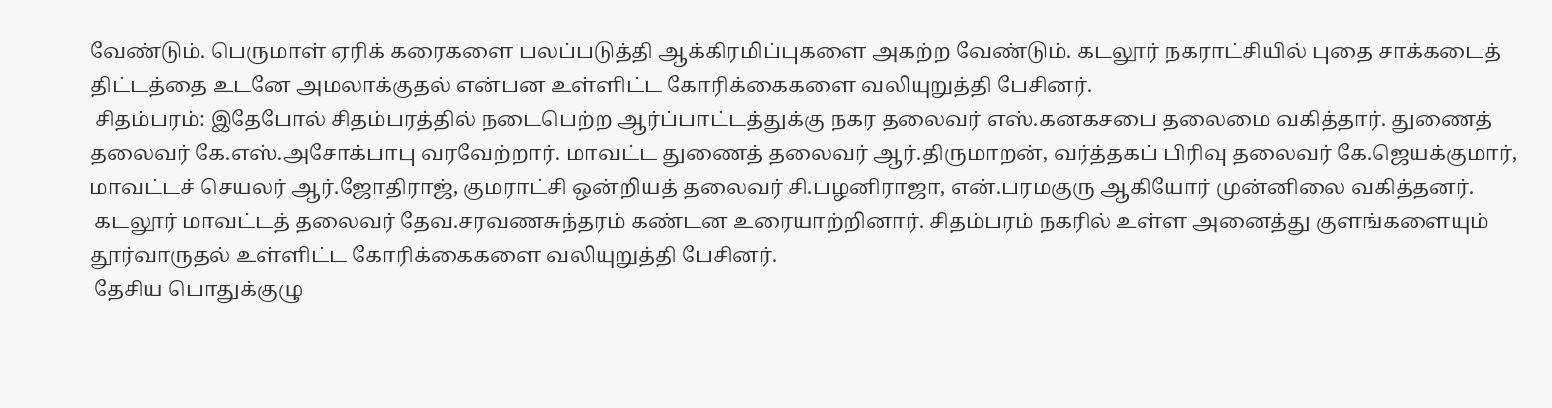வேண்டும். பெருமாள் ஏரிக் கரைகளை பலப்படுத்தி ஆக்கிரமிப்புகளை அகற்ற வேண்டும். கடலூர் நகராட்சியில் புதை சாக்கடைத் திட்டத்தை உடனே அமலாக்குதல் என்பன உள்ளிட்ட கோரிக்கைகளை வலியுறுத்தி பேசினர்.
 சிதம்பரம்: இதேபோல் சிதம்பரத்தில் நடைபெற்ற ஆர்ப்பாட்டத்துக்கு நகர தலைவர் எஸ்.கனகசபை தலைமை வகித்தார். துணைத் தலைவர் கே.எஸ்.அசோக்பாபு வரவேற்றார். மாவட்ட துணைத் தலைவர் ஆர்.திருமாறன், வர்த்தகப் பிரிவு தலைவர் கே.ஜெயக்குமார், மாவட்டச் செயலர் ஆர்.ஜோதிராஜ், குமராட்சி ஒன்றியத் தலைவர் சி.பழனிராஜா, என்.பரமகுரு ஆகியோர் முன்னிலை வகித்தனர்.
 கடலூர் மாவட்டத் தலைவர் தேவ.சரவணசுந்தரம் கண்டன உரையாற்றினார். சிதம்பரம் நகரில் உள்ள அனைத்து குளங்களையும் தூர்வாருதல் உள்ளிட்ட கோரிக்கைகளை வலியுறுத்தி பேசினர்.
 தேசிய பொதுக்குழு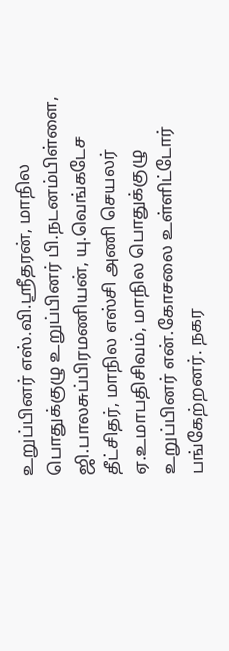உறுப்பினர் எஸ்.வி.ஸ்ரீதரன், மாநில பொதுக்குழு உறுப்பினர் பி.நடனம்பிள்ளை, ஜி.பாலசுப்பிரமணியன், யு.வெங்கடேச தீட்சிதர், மாநில எஸ்சி அணி செயலர் ஏ.உமாபதிசிவம், மாநில பொதுக்குழு உறுப்பினர் என்.கோசலை உள்ளிட்டோர் பங்கேற்றனர். நகர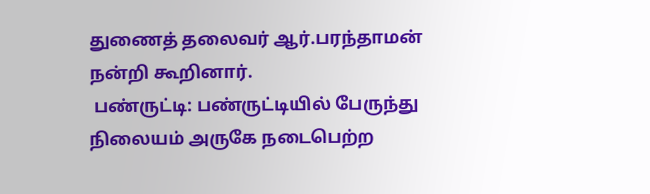துணைத் தலைவர் ஆர்.பரந்தாமன் நன்றி கூறினார்.
 பண்ருட்டி: பண்ருட்டியில் பேருந்து நிலையம் அருகே நடைபெற்ற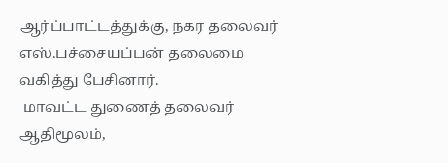ஆர்ப்பாட்டத்துக்கு, நகர தலைவர் எஸ்.பச்சையப்பன் தலைமை வகித்து பேசினார்.
 மாவட்ட துணைத் தலைவர் ஆதிமூலம்,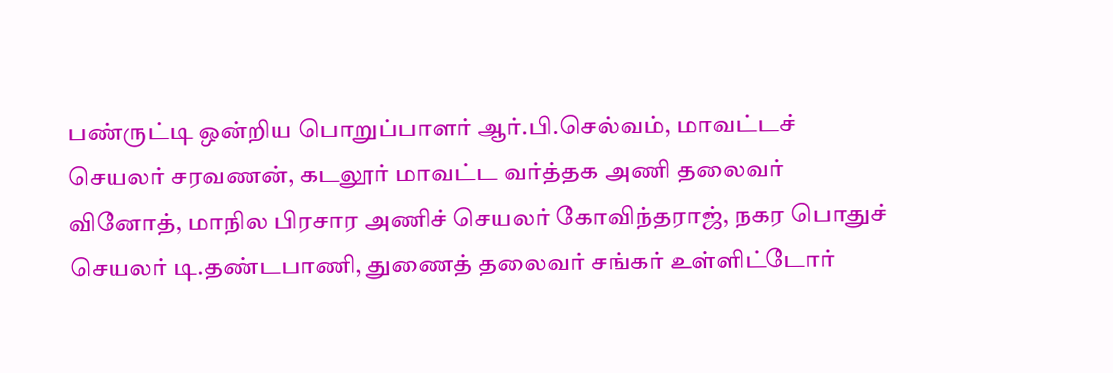பண்ருட்டி ஒன்றிய பொறுப்பாளர் ஆர்.பி.செல்வம், மாவட்டச் செயலர் சரவணன், கடலூர் மாவட்ட வர்த்தக அணி தலைவர் வினோத், மாநில பிரசார அணிச் செயலர் கோவிந்தராஜ், நகர பொதுச் செயலர் டி.தண்டபாணி, துணைத் தலைவர் சங்கர் உள்ளிட்டோர்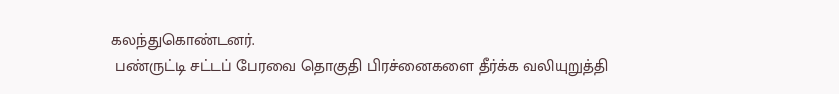கலந்துகொண்டனர்.
 பண்ருட்டி சட்டப் பேரவை தொகுதி பிரச்னைகளை தீர்க்க வலியுறுத்தி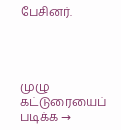பேசினர்.




முழு கட்டுரையைப் படிக்க →